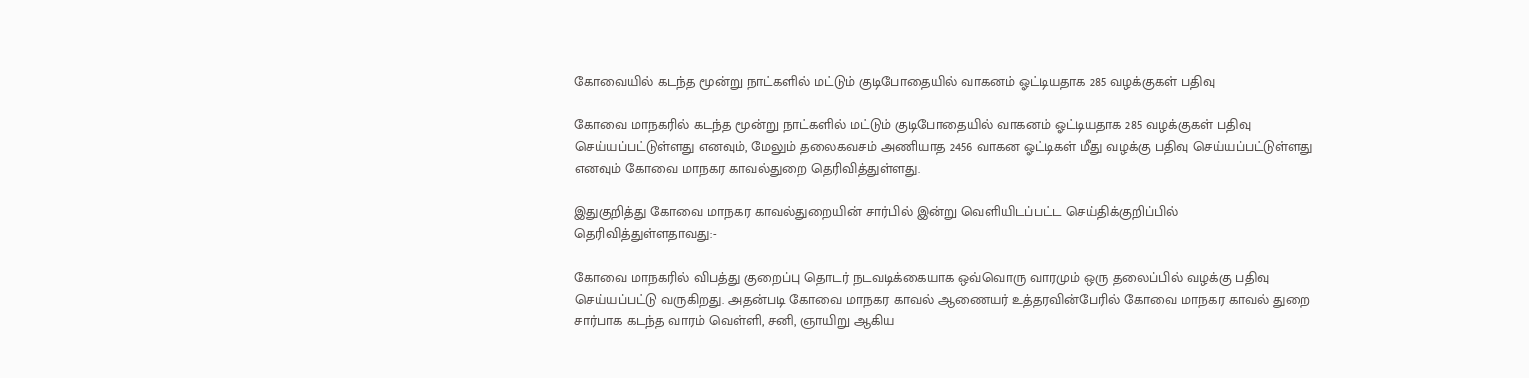கோவையில் கடந்த மூன்று நாட்களில் மட்டும் குடிபோதையில் வாகனம் ஓட்டியதாக 285 வழக்குகள் பதிவு

கோவை மாநகரில் கடந்த மூன்று நாட்களில் மட்டும் குடிபோதையில் வாகனம் ஓட்டியதாக 285 வழக்குகள் பதிவு செய்யப்பட்டுள்ளது எனவும், மேலும் தலைகவசம் அணியாத 2456 வாகன ஓட்டிகள் மீது வழக்கு பதிவு செய்யப்பட்டுள்ளது எனவும் கோவை மாநகர காவல்துறை தெரிவித்துள்ளது.

இதுகுறித்து கோவை மாநகர காவல்துறையின் சார்பில் இன்று வெளியிடப்பட்ட செய்திக்குறிப்பில் தெரிவித்துள்ளதாவது:-

கோவை மாநகரில் விபத்து குறைப்பு தொடர் நடவடிக்கையாக ஒவ்வொரு வாரமும் ஒரு தலைப்பில் வழக்கு பதிவு செய்யப்பட்டு வருகிறது. அதன்படி கோவை மாநகர காவல் ஆணையர் உத்தரவின்பேரில் கோவை மாநகர காவல் துறை சார்பாக கடந்த வாரம் வெள்ளி, சனி, ஞாயிறு ஆகிய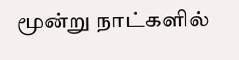மூன்று நாட்களில்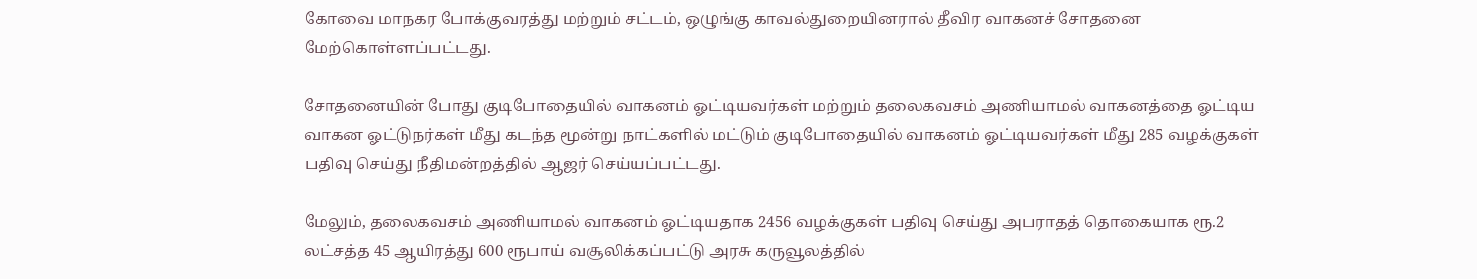கோவை மாநகர போக்குவரத்து மற்றும் சட்டம், ஒழுங்கு காவல்துறையினரால் தீவிர வாகனச் சோதனை மேற்கொள்ளப்பட்டது.

சோதனையின் போது குடிபோதையில் வாகனம் ஓட்டியவர்கள் மற்றும் தலைகவசம் அணியாமல் வாகனத்தை ஓட்டிய வாகன ஓட்டுநர்கள் மீது கடந்த மூன்று நாட்களில் மட்டும் குடிபோதையில் வாகனம் ஓட்டியவர்கள் மீது 285 வழக்குகள் பதிவு செய்து நீதிமன்றத்தில் ஆஜர் செய்யப்பட்டது.

மேலும், தலைகவசம் அணியாமல் வாகனம் ஓட்டியதாக 2456 வழக்குகள் பதிவு செய்து அபராதத் தொகையாக ரூ.2 லட்சத்த 45 ஆயிரத்து 600 ரூபாய் வசூலிக்கப்பட்டு அரசு கருவூலத்தில்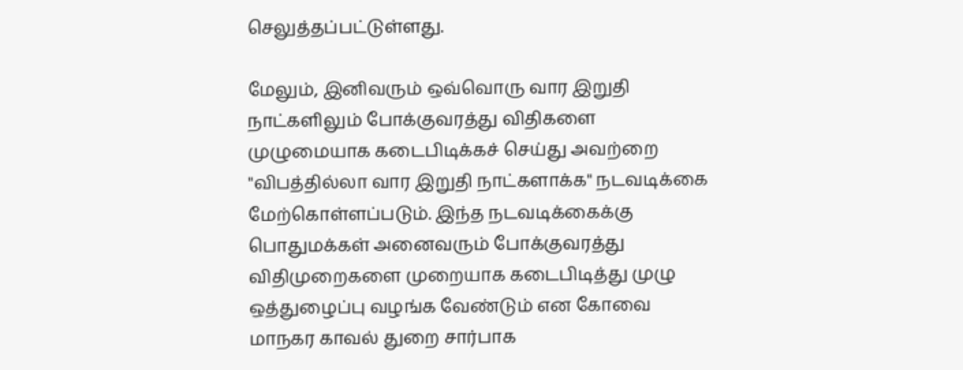செலுத்தப்பட்டுள்ளது.

மேலும், இனிவரும் ஒவ்வொரு வார இறுதி நாட்களிலும் போக்குவரத்து விதிகளை முழுமையாக கடைபிடிக்கச் செய்து அவற்றை "விபத்தில்லா வார இறுதி நாட்களாக்க" நடவடிக்கை மேற்கொள்ளப்படும். இந்த நடவடிக்கைக்கு பொதுமக்கள் அனைவரும் போக்குவரத்து விதிமுறைகளை முறையாக கடைபிடித்து முழு ஒத்துழைப்பு வழங்க வேண்டும் என கோவை மாநகர காவல் துறை சார்பாக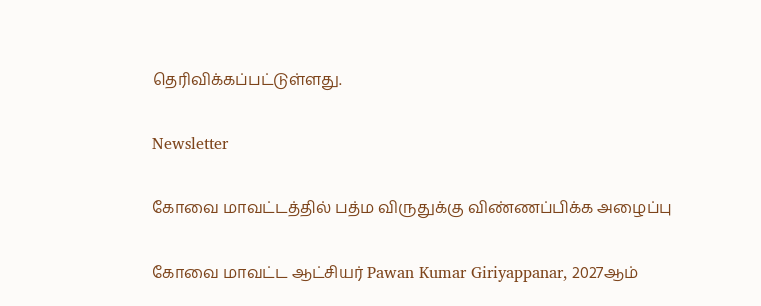தெரிவிக்கப்பட்டுள்ளது.

Newsletter

கோவை மாவட்டத்தில் பத்ம விருதுக்கு விண்ணப்பிக்க அழைப்பு

கோவை மாவட்ட ஆட்சியர் Pawan Kumar Giriyappanar, 2027ஆம்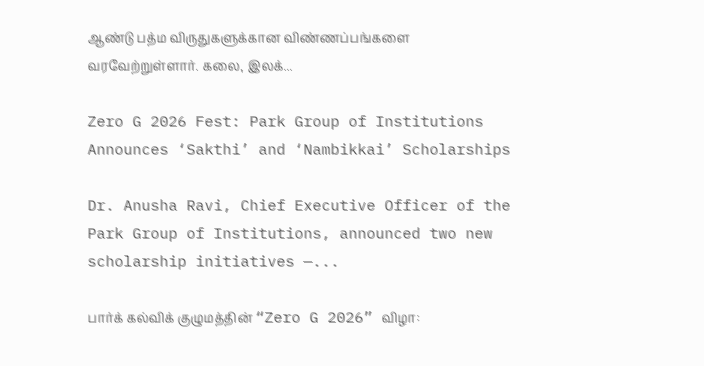ஆண்டு பத்ம விருதுகளுக்கான விண்ணப்பங்களை வரவேற்றுள்ளார். கலை, இலக்...

Zero G 2026 Fest: Park Group of Institutions Announces ‘Sakthi’ and ‘Nambikkai’ Scholarships

Dr. Anusha Ravi, Chief Executive Officer of the Park Group of Institutions, announced two new scholarship initiatives —...

பார்க் கல்விக் குழுமத்தின் “Zero G 2026” விழா: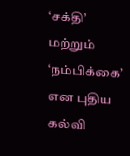‘சக்தி’ மற்றும் ‘நம்பிக்கை’ என புதிய கல்வி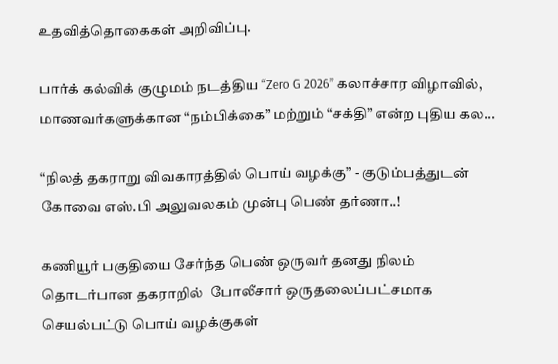உதவித்தொகைகள் அறிவிப்பு.

பார்க் கல்விக் குழுமம் நடத்திய “Zero G 2026” கலாச்சார விழாவில், மாணவர்களுக்கான “நம்பிக்கை” மற்றும் “சக்தி” என்ற புதிய கல...

“நிலத் தகராறு விவகாரத்தில் பொய் வழக்கு” - குடும்பத்துடன் கோவை எஸ்.பி அலுவலகம் முன்பு பெண் தர்ணா..!

கணியூர் பகுதியை சேர்ந்த பெண் ஒருவர் தனது நிலம் தொடர்பான தகராறில்  போலீசார் ஒருதலைப்பட்சமாக செயல்பட்டு பொய் வழக்குகள்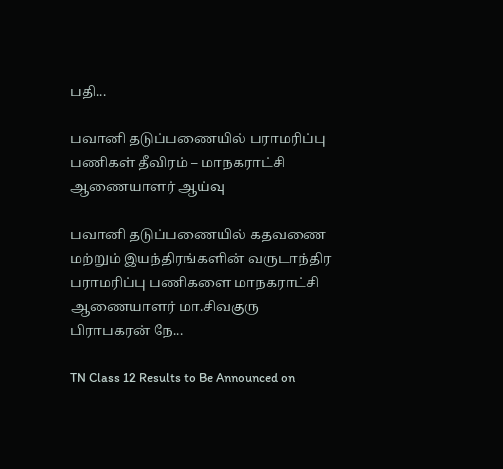பதி...

பவானி தடுப்பணையில் பராமரிப்பு பணிகள் தீவிரம் – மாநகராட்சி ஆணையாளர் ஆய்வு

பவானி தடுப்பணையில் கதவணை மற்றும் இயந்திரங்களின் வருடாந்திர பராமரிப்பு பணிகளை மாநகராட்சி ஆணையாளர் மா.சிவகுரு பிராபகரன் நே...

TN Class 12 Results to Be Announced on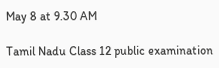May 8 at 9.30 AM

Tamil Nadu Class 12 public examination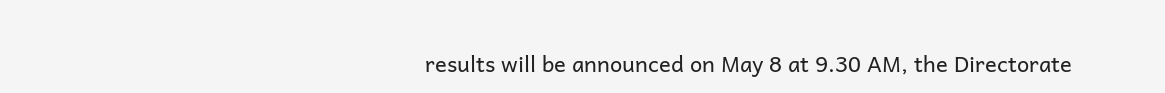results will be announced on May 8 at 9.30 AM, the Directorate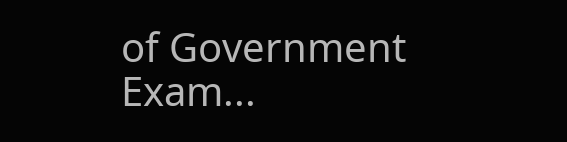of Government Exam...